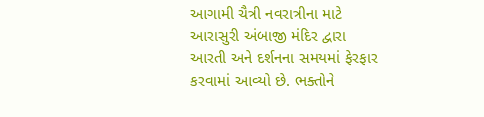આગામી ચૈત્રી નવરાત્રીના માટે આરાસુરી અંબાજી મંદિર દ્વારા આરતી અને દર્શનના સમયમાં ફેરફાર કરવામાં આવ્યો છે. ભક્તોને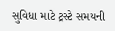સુવિધા માટે ટ્રસ્ટે સમયની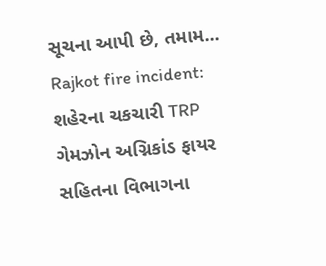સૂચના આપી છે, તમામ...
Rajkot fire incident: શહેરના ચકચારી TRP ગેમઝોન અગ્નિકાંડ ફાયર સહિતના વિભાગના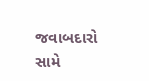જવાબદારો સામે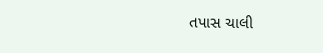તપાસ ચાલી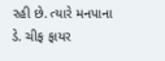રહી છે. ત્યારે મનપાના ડે. ચીફ ફાયર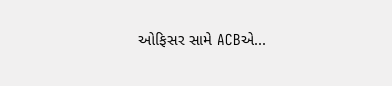ઓફિસર સામે ACBએ...